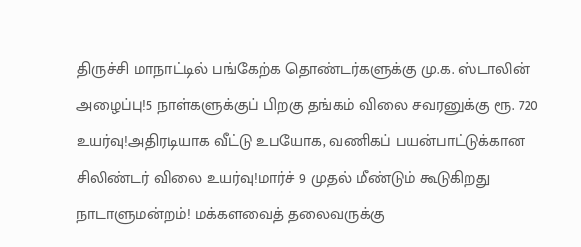திருச்சி மாநாட்டில் பங்கேற்க தொண்டர்களுக்கு மு.க. ஸ்டாலின் அழைப்பு!5 நாள்களுக்குப் பிறகு தங்கம் விலை சவரனுக்கு ரூ. 720 உயர்வு!அதிரடியாக வீட்டு உபயோக, வணிகப் பயன்பாட்டுக்கான சிலிண்டர் விலை உயர்வு!மார்ச் 9 முதல் மீண்டும் கூடுகிறது நாடாளுமன்றம்! மக்களவைத் தலைவருக்கு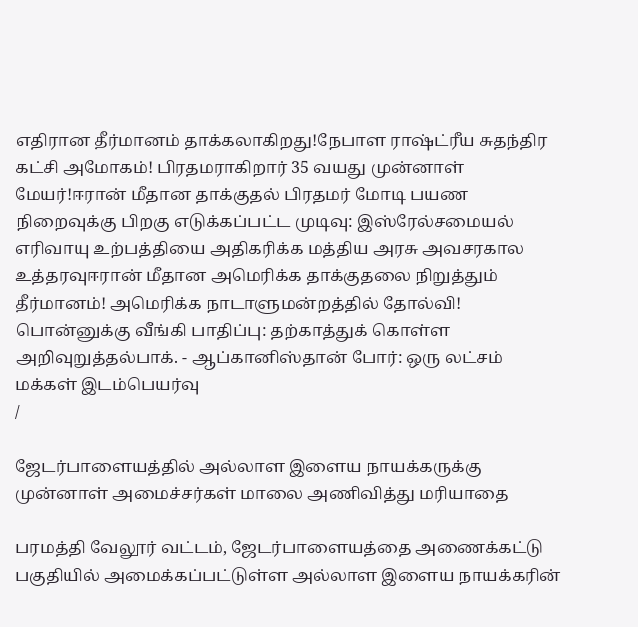எதிரான தீர்மானம் தாக்கலாகிறது!நேபாள ராஷ்ட்ரீய சுதந்திர கட்சி அமோகம்! பிரதமராகிறார் 35 வயது முன்னாள் மேயர்!ஈரான் மீதான தாக்குதல் பிரதமர் மோடி பயண நிறைவுக்கு பிறகு எடுக்கப்பட்ட முடிவு: இஸ்ரேல்சமையல் எரிவாயு உற்பத்தியை அதிகரிக்க மத்திய அரசு அவசரகால உத்தரவுஈரான் மீதான அமெரிக்க தாக்குதலை நிறுத்தும் தீர்மானம்! அமெரிக்க நாடாளுமன்றத்தில் தோல்வி! பொன்னுக்கு வீங்கி பாதிப்பு: தற்காத்துக் கொள்ள அறிவுறுத்தல்பாக். - ஆப்கானிஸ்தான் போர்: ஒரு லட்சம் மக்கள் இடம்பெயர்வு
/

ஜேடர்பாளையத்தில் அல்லாள இளைய நாயக்கருக்கு முன்னாள் அமைச்சர்கள் மாலை அணிவித்து மரியாதை

பரமத்தி வேலூர் வட்டம், ஜேடர்பாளையத்தை அணைக்கட்டு பகுதியில் அமைக்கப்பட்டுள்ள அல்லாள இளைய நாயக்கரின்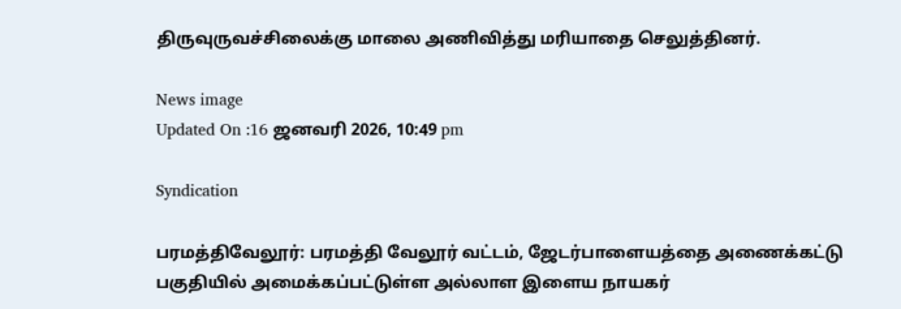திருவுருவச்சிலைக்கு மாலை அணிவித்து மரியாதை செலுத்தினர்.

News image
Updated On :16 ஜனவரி 2026, 10:49 pm

Syndication

பரமத்திவேலூர்: பரமத்தி வேலூர் வட்டம், ஜேடர்பாளையத்தை அணைக்கட்டு பகுதியில் அமைக்கப்பட்டுள்ள அல்லாள இளைய நாயகர்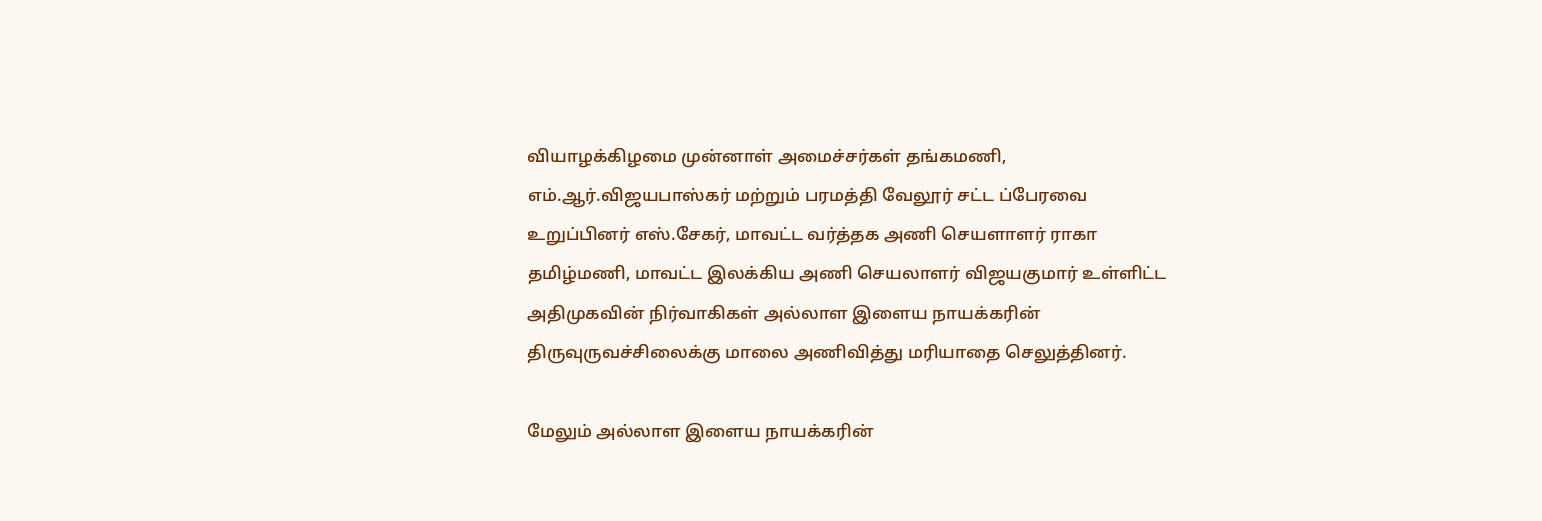வியாழக்கிழமை முன்னாள் அமைச்சர்கள் தங்கமணி, எம்.ஆர்.விஜயபாஸ்கர் மற்றும் பரமத்தி வேலூர் சட்ட ப்பேரவை உறுப்பினர் எஸ்.சேகர், மாவட்ட வர்த்தக அணி செயளாளர் ராகா தமிழ்மணி, மாவட்ட இலக்கிய அணி செயலாளர் விஜயகுமார் உள்ளிட்ட அதிமுகவின் நிர்வாகிகள் அல்லாள இளைய நாயக்கரின் திருவுருவச்சிலைக்கு மாலை அணிவித்து மரியாதை செலுத்தினர்.

மேலும் அல்லாள இளைய நாயக்கரின்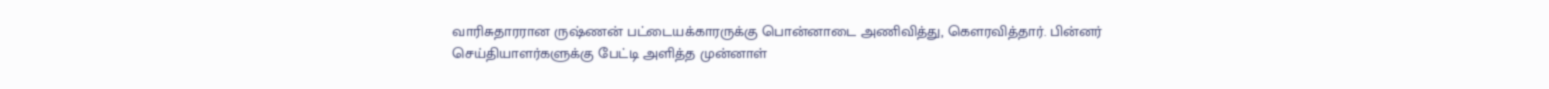வாரிசுதாரரான ருஷ்ணன் பட்டையக்காரருக்கு பொன்னாடை அணிவித்து, கௌரவித்தார். பின்னர் செய்தியாளர்களுக்கு பேட்டி அளித்த முன்னாள்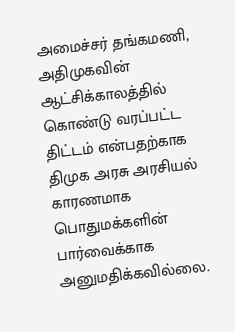அமைச்சர் தங்கமணி, அதிமுகவின் ஆட்சிக்காலத்தில் கொண்டு வரப்பட்ட திட்டம் என்பதற்காக திமுக அரசு அரசியல் காரணமாக பொதுமக்களின் பார்வைக்காக அனுமதிக்கவில்லை.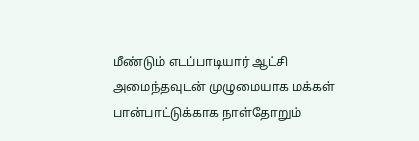மீண்டும் எடப்பாடியார் ஆட்சி அமைந்தவுடன் முழுமையாக மக்கள் பான்பாட்டுக்காக நாள்தோறும்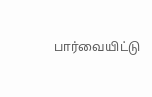பார்வையிட்டு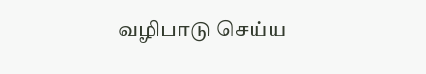வழிபாடு செய்ய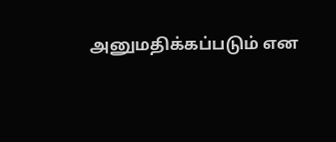அனுமதிக்கப்படும் என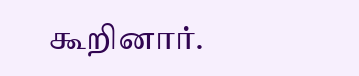கூறினார்.